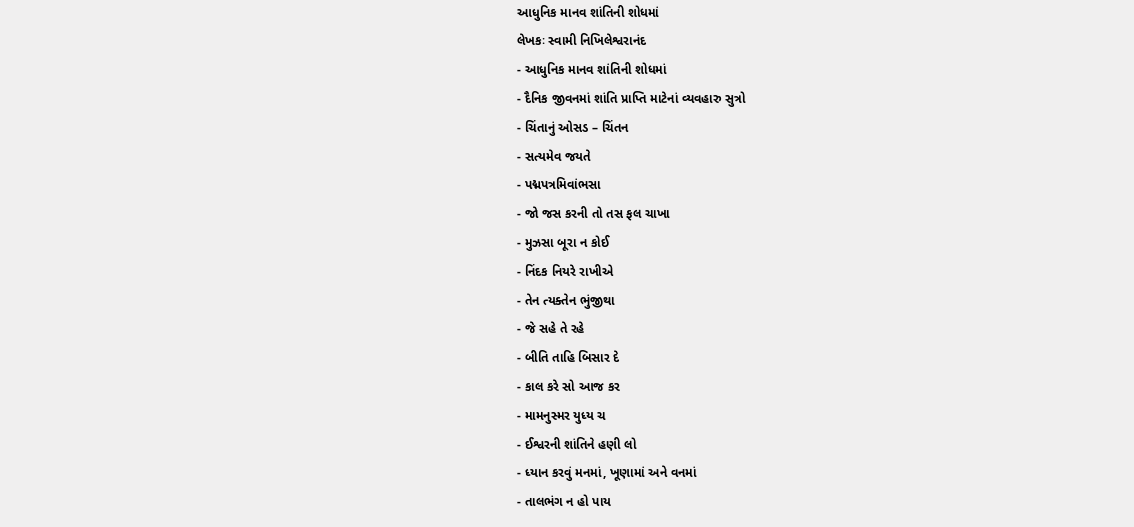આધુનિક માનવ શાંતિની શોધમાં
લેખકઃ સ્વામી નિખિલેશ્વરાનંદ
- આધુનિક માનવ શાંતિની શોધમાં
- દૈનિક જીવનમાં શાંતિ પ્રાપ્તિ માટેનાં વ્યવહારુ સુત્રો
- ચિંતાનું ઓસડ – ચિંતન
- સત્યમેવ જયતે
- પદ્મપત્રમિવાંભસા
- જો જસ કરની તો તસ ફલ ચાખા
- મુઝસા બૂરા ન કોઈ
- નિંદક નિયરે રાખીએ
- તેન ત્યક્તેન ભુંજીથા
- જે સહે તે રહે
- બીતિ તાહિ બિસાર દે
- કાલ કરે સો આજ કર
- મામનુસ્મર યુધ્ય ચ
- ઈશ્વરની શાંતિને હણી લો
- ધ્યાન કરવું મનમાં, ખૂણામાં અને વનમાં
- તાલભંગ ન હો પાય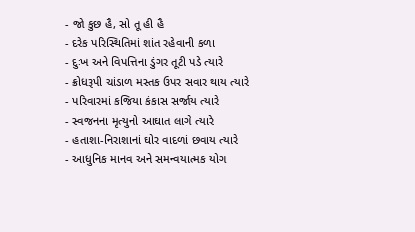- જો કુછ હૈ, સો તૂ હી હૈ
- દરેક પરિસ્થિતિમાં શાંત રહેવાની કળા
- દુઃખ અને વિપત્તિના ડુંગર તૂટી પડે ત્યારે
- ક્રોધરૂપી ચાંડાળ મસ્તક ઉપર સવાર થાય ત્યારે
- પરિવારમાં કજિયા કંકાસ સર્જાય ત્યારે
- સ્વજનના મૃત્યુનો આઘાત લાગે ત્યારે
- હતાશા-નિરાશાનાં ઘોર વાદળાં છવાય ત્યારે
- આધુનિક માનવ અને સમન્વયાત્મક યોગ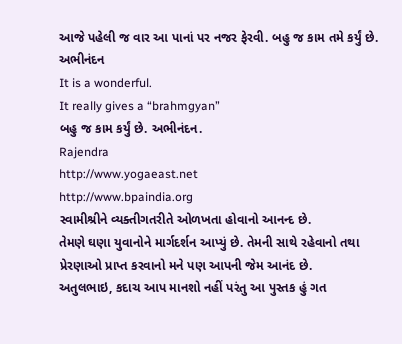આજે પહેલી જ વાર આ પાનાં પર નજર ફેરવી. બહુ જ કામ તમે કર્યું છે. અભીનંદન
It is a wonderful.
It really gives a “brahmgyan”
બહુ જ કામ કર્યું છે. અભીનંદન.
Rajendra
http://www.yogaeast.net
http://www.bpaindia.org
સ્વામીશ્રીને વ્યક્તીગતરીતે ઓળખતા હોવાનો આનન્દ છે.
તેમણે ઘણા યુવાનોને માર્ગદર્શન આપ્યું છે. તેમની સાથે રહેવાનો તથા પ્રેરણાઓ પ્રાપ્ત કરવાનો મને પણ આપની જેમ આનંદ છે.
અતુલભાઇ, કદાચ આપ માનશો નહીં પરંતુ આ પુસ્તક હું ગત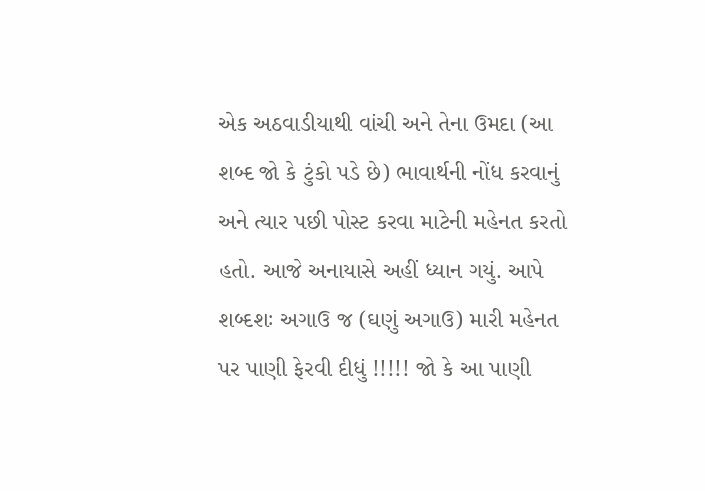એક અઠવાડીયાથી વાંચી અને તેના ઉમદા (આ શબ્દ જો કે ટુંકો પડે છે) ભાવાર્થની નોંધ કરવાનું અને ત્યાર પછી પોસ્ટ કરવા માટેની મહેનત કરતો હતો. આજે અનાયાસે અહીં ધ્યાન ગયું. આપે શબ્દશઃ અગાઉ જ (ઘણું અગાઉ) મારી મહેનત પર પાણી ફેરવી દીધું !!!!! જો કે આ પાણી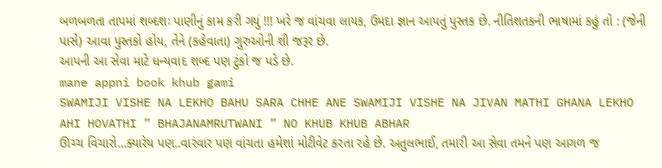બળબળતા તાપમાં શબ્દશઃ પાણીનું કામ કરી ગયું !!! ખરે જ વાંચવા લાયક, ઉમદા જ્ઞાન આપતું પુસ્તક છે. નીતિશતકની ભાષામાં કહું તો : (જેની પાસે) આવા પુસ્તકો હોય, તેને (કહેવાતા) ગુરુઓની શી જરૂર છે.
આપની આ સેવા માટે ધન્યવાદ શબ્દ પણ ટુંકો જ પડે છે.
mane appni book khub gami
SWAMIJI VISHE NA LEKHO BAHU SARA CHHE ANE SWAMIJI VISHE NA JIVAN MATHI GHANA LEKHO AHI HOVATHI ” BHAJANAMRUTWANI ” NO KHUB KHUB ABHAR
ઊચ્ચ વિચારો…ક્યારેય પણ..વારંવાર પણ વાંચતા હમેશાં મોટીવેટ કરતા રહે છે. અતુલભાઈ, તમારી આ સેવા તમને પણ આગળ જ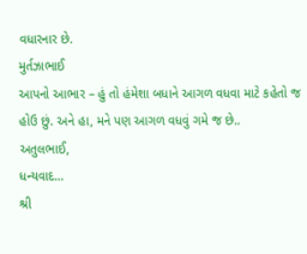વધારનાર છે.
મુર્તઝાભાઈ
આપનો આભાર – હું તો હંમેશા બધાને આગળ વધવા માટે કહેતો જ હોઉ છું. અને હા, મને પણ આગળ વધવું ગમે જ છે..
અતુલભાઈ,
ધન્યવાદ…
શ્રી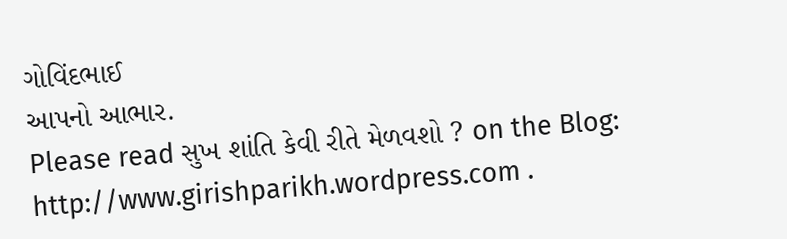ગોવિંદભાઈ
આપનો આભાર.
Please read સુખ શાંતિ કેવી રીતે મેળવશો ? on the Blog:
http://www.girishparikh.wordpress.com .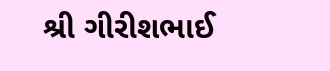શ્રી ગીરીશભાઈ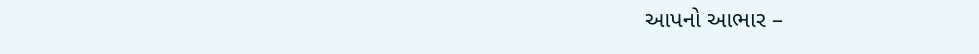આપનો આભાર –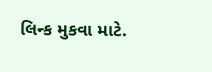લિન્ક મુકવા માટે.